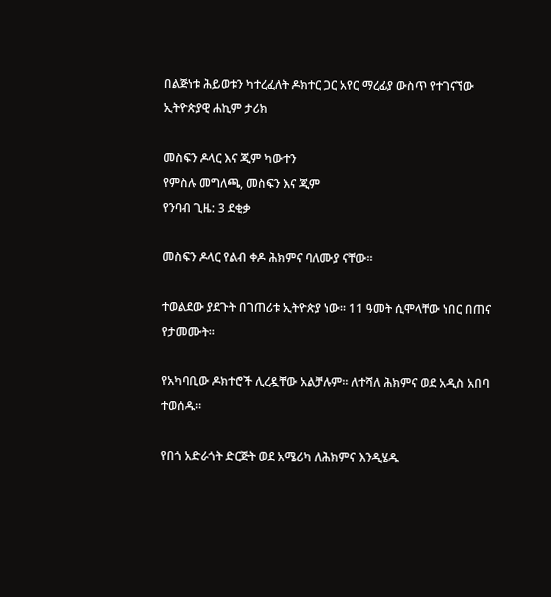በልጅነቱ ሕይወቱን ካተረፈለት ዶክተር ጋር አየር ማረፊያ ውስጥ የተገናኘው ኢትዮጵያዊ ሐኪም ታሪክ

መስፍን ዶላር እና ጂም ካውተን
የምስሉ መግለጫ, መስፍን እና ጂም
የንባብ ጊዜ: 3 ደቂቃ

መስፍን ዶላር የልብ ቀዶ ሕክምና ባለሙያ ናቸው።

ተወልደው ያደጉት በገጠሪቱ ኢትዮጵያ ነው። 11 ዓመት ሲሞላቸው ነበር በጠና የታመሙት።

የአካባቢው ዶክተሮች ሊረዷቸው አልቻሉም። ለተሻለ ሕክምና ወደ አዲስ አበባ ተወሰዱ።

የበጎ አድራጎት ድርጅት ወደ አሜሪካ ለሕክምና እንዲሄዱ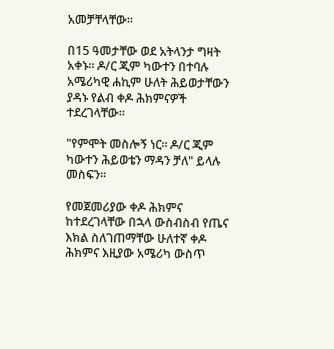አመቻቸላቸው።

በ15 ዓመታቸው ወደ አትላንታ ግዛት አቀኑ። ዶ/ር ጂም ካውተን በተባሉ አሜሪካዊ ሐኪም ሁለት ሕይወታቸውን ያዳኑ የልብ ቀዶ ሕክምናዎች ተደረገላቸው።

"የምሞት መስሎኝ ነር። ዶ/ር ጂም ካውተን ሕይወቴን ማዳን ቻለ" ይላሉ መስፍን።

የመጀመሪያው ቀዶ ሕክምና ከተደረገላቸው በኋላ ውስብስብ የጤና እክል ስለገጠማቸው ሁለተኛ ቀዶ ሕክምና እዚያው አሜሪካ ውስጥ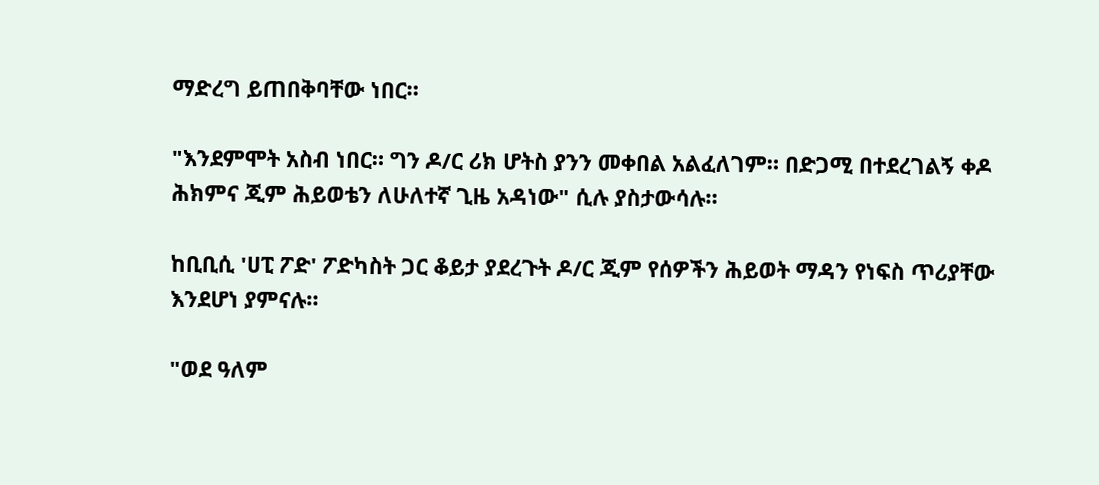ማድረግ ይጠበቅባቸው ነበር።

"እንደምሞት አስብ ነበር። ግን ዶ/ር ሪክ ሆትስ ያንን መቀበል አልፈለገም። በድጋሚ በተደረገልኝ ቀዶ ሕክምና ጂም ሕይወቴን ለሁለተኛ ጊዜ አዳነው" ሲሉ ያስታውሳሉ።

ከቢቢሲ 'ሀፒ ፖድ' ፖድካስት ጋር ቆይታ ያደረጉት ዶ/ር ጂም የሰዎችን ሕይወት ማዳን የነፍስ ጥሪያቸው እንደሆነ ያምናሉ።

"ወደ ዓለም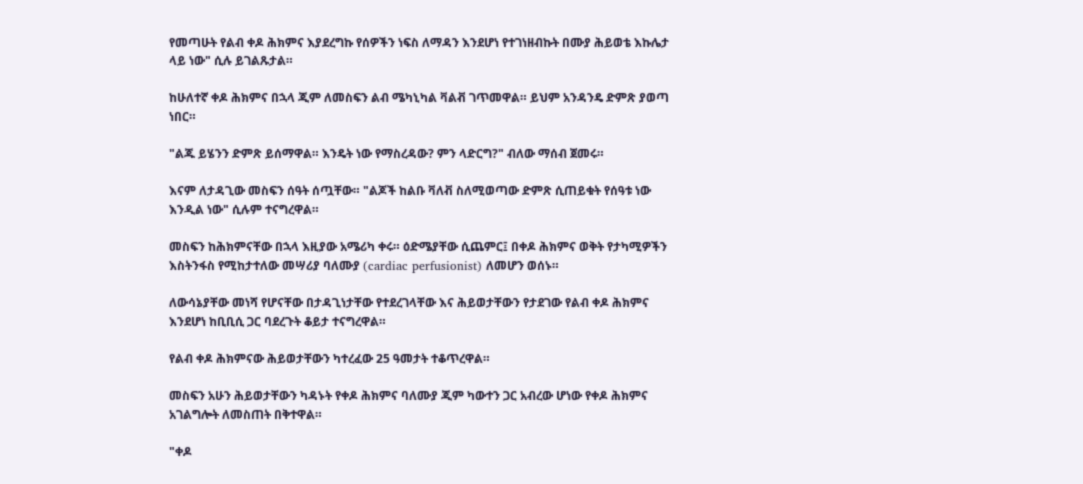የመጣሁት የልብ ቀዶ ሕክምና እያደረግኩ የሰዎችን ነፍስ ለማዳን እንደሆነ የተገነዘብኩት በሙያ ሕይወቴ እኩሌታ ላይ ነው" ሲሉ ይገልጹታል።

ከሁለተኛ ቀዶ ሕክምና በኋላ ጂም ለመስፍን ልብ ሜካኒካል ቫልቭ ገጥመዋል። ይህም አንዳንዴ ድምጽ ያወጣ ነበር።

"ልጁ ይሄንን ድምጽ ይሰማዋል። እንዴት ነው የማስረዳው? ምን ላድርግ?" ብለው ማሰብ ጀመሩ።

እናም ለታዳጊው መስፍን ሰዓት ሰጧቸው። "ልጆች ከልቡ ቫለቭ ስለሚወጣው ድምጽ ሲጠይቁት የሰዓቱ ነው እንዲል ነው" ሲሉም ተናግረዋል።

መስፍን ከሕክምናቸው በኋላ እዚያው አሜሪካ ቀሩ። ዕድሜያቸው ሲጨምር፤ በቀዶ ሕክምና ወቅት የታካሚዎችን እስትንፋስ የሚከታተለው መሣሪያ ባለሙያ (cardiac perfusionist) ለመሆን ወሰኑ።

ለውሳኔያቸው መነሻ የሆናቸው በታዳጊነታቸው የተደረገላቸው እና ሕይወታቸውን የታደገው የልብ ቀዶ ሕክምና እንደሆነ ከቢቢሲ ጋር ባደረጉት ቆይታ ተናግረዋል።

የልብ ቀዶ ሕክምናው ሕይወታቸውን ካተረፈው 25 ዓመታት ተቆጥረዋል።

መስፍን አሁን ሕይወታቸውን ካዳኑት የቀዶ ሕክምና ባለሙያ ጂም ካውተን ጋር አብረው ሆነው የቀዶ ሕክምና አገልግሎት ለመስጠት በቅተዋል።

"ቀዶ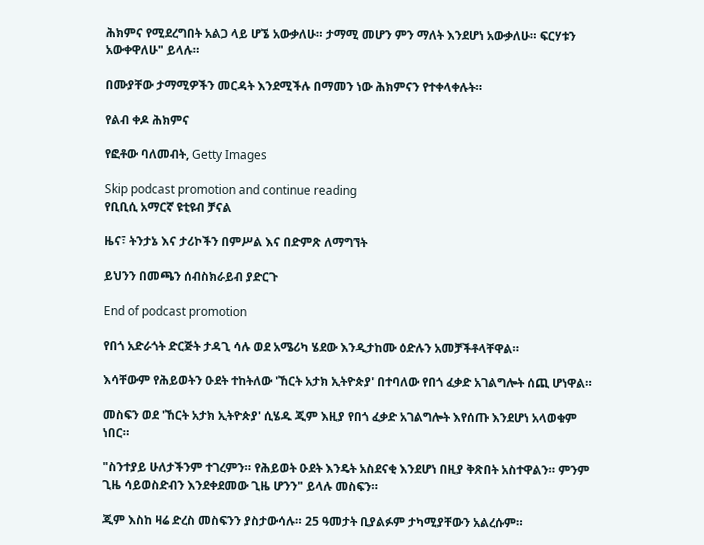ሕክምና የሚደረግበት አልጋ ላይ ሆኜ አውቃለሁ። ታማሚ መሆን ምን ማለት እንደሆነ አውቃለሁ። ፍርሃቱን አውቀዋለሁ" ይላሉ።

በሙያቸው ታማሚዎችን መርዳት እንደሚችሉ በማመን ነው ሕክምናን የተቀላቀሉት።

የልብ ቀዶ ሕክምና

የፎቶው ባለመብት, Getty Images

Skip podcast promotion and continue reading
የቢቢሲ አማርኛ ዩቲዩብ ቻናል

ዜና፣ ትንታኔ እና ታሪኮችን በምሥል እና በድምጽ ለማግኘት

ይህንን በመጫን ሰብስክራይብ ያድርጉ

End of podcast promotion

የበጎ አድራጎት ድርጅት ታዳጊ ሳሉ ወደ አሜሪካ ሄደው እንዲታከሙ ዕድሉን አመቻችቶላቸዋል።

እሳቸውም የሕይወትን ዑደት ተከትለው 'ኸርት አታክ ኢትዮጵያ' በተባለው የበጎ ፈቃድ አገልግሎት ሰጪ ሆነዋል።

መስፍን ወደ 'ኸርት አታክ ኢትዮጵያ' ሲሄዱ ጂም እዚያ የበጎ ፈቃድ አገልግሎት እየሰጡ እንደሆነ አላወቁም ነበር።

"ስንተያይ ሁለታችንም ተገረምን። የሕይወት ዑደት እንዴት አስደናቂ እንደሆነ በዚያ ቅጽበት አስተዋልን። ምንም ጊዜ ሳይወስድብን እንደቀደመው ጊዜ ሆንን" ይላሉ መስፍን።

ጂም እስከ ዛሬ ድረስ መስፍንን ያስታውሳሉ። 25 ዓመታት ቢያልፉም ታካሚያቸውን አልረሱም።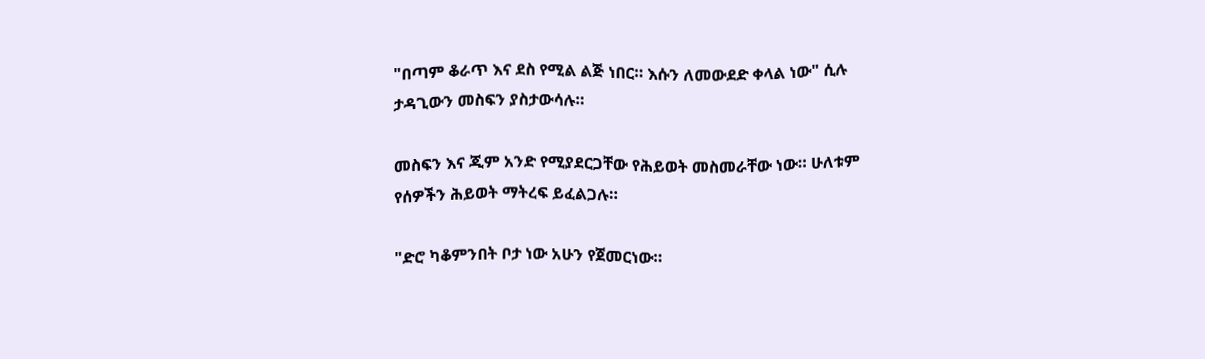"በጣም ቆራጥ እና ደስ የሚል ልጅ ነበር። እሱን ለመውደድ ቀላል ነው" ሲሉ ታዳጊውን መስፍን ያስታውሳሉ።

መስፍን እና ጂም አንድ የሚያደርጋቸው የሕይወት መስመራቸው ነው። ሁለቱም የሰዎችን ሕይወት ማትረፍ ይፈልጋሉ።

"ድሮ ካቆምንበት ቦታ ነው አሁን የጀመርነው።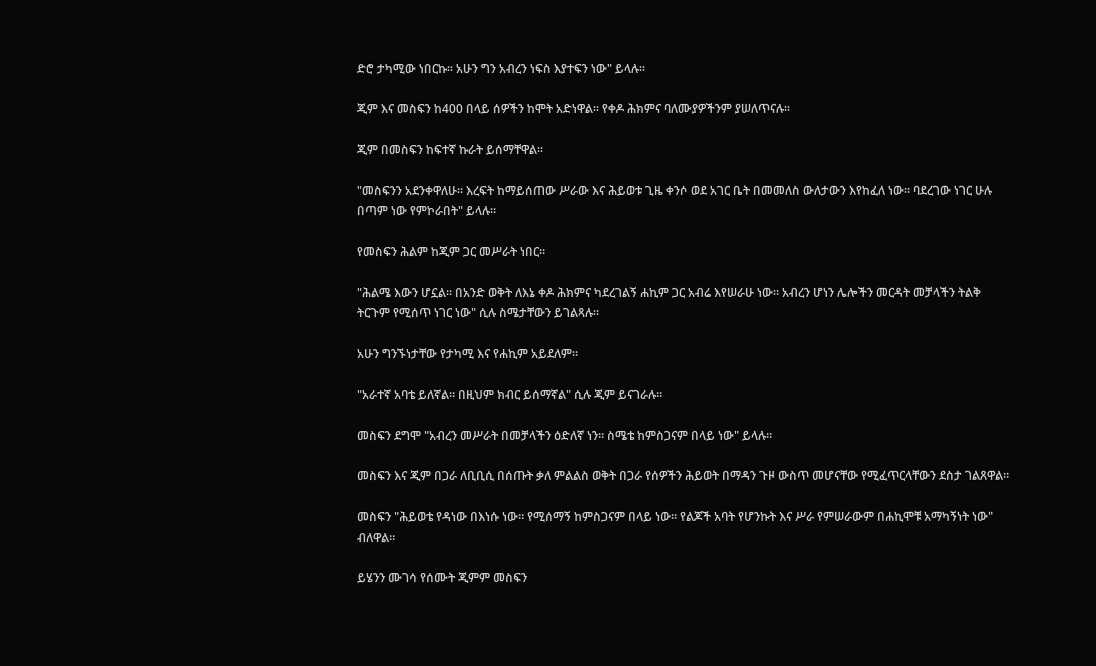ድሮ ታካሚው ነበርኩ። አሁን ግን አብረን ነፍስ እያተፍን ነው" ይላሉ።

ጂም እና መስፍን ከ400 በላይ ሰዎችን ከሞት አድነዋል። የቀዶ ሕክምና ባለሙያዎችንም ያሠለጥናሉ።

ጂም በመስፍን ከፍተኛ ኩራት ይሰማቸዋል።

"መስፍንን አደንቀዋለሁ። እረፍት ከማይሰጠው ሥራው እና ሕይወቱ ጊዜ ቀንሶ ወደ አገር ቤት በመመለስ ውለታውን እየከፈለ ነው። ባደረገው ነገር ሁሉ በጣም ነው የምኮራበት" ይላሉ።

የመስፍን ሕልም ከጂም ጋር መሥራት ነበር።

"ሕልሜ እውን ሆኗል። በአንድ ወቅት ለእኔ ቀዶ ሕክምና ካደረገልኝ ሐኪም ጋር አብሬ እየሠራሁ ነው። አብረን ሆነን ሌሎችን መርዳት መቻላችን ትልቅ ትርጉም የሚሰጥ ነገር ነው" ሲሉ ስሜታቸውን ይገልጻሉ።

አሁን ግንኙነታቸው የታካሚ እና የሐኪም አይደለም።

"አራተኛ አባቴ ይለኛል። በዚህም ክብር ይሰማኛል" ሲሉ ጂም ይናገራሉ።

መስፍን ደግሞ "አብረን መሥራት በመቻላችን ዕድለኛ ነን። ስሜቴ ከምስጋናም በላይ ነው" ይላሉ።

መስፍን እና ጂም በጋራ ለቢቢሲ በሰጡት ቃለ ምልልስ ወቅት በጋራ የሰዎችን ሕይወት በማዳን ጉዞ ውስጥ መሆናቸው የሚፈጥርላቸውን ደስታ ገልጸዋል።

መስፍን "ሕይወቴ የዳነው በእነሱ ነው። የሚሰማኝ ከምስጋናም በላይ ነው። የልጆች አባት የሆንኩት እና ሥራ የምሠራውም በሐኪሞቹ አማካኝነት ነው" ብለዋል።

ይሄንን ሙገሳ የሰሙት ጂምም መስፍን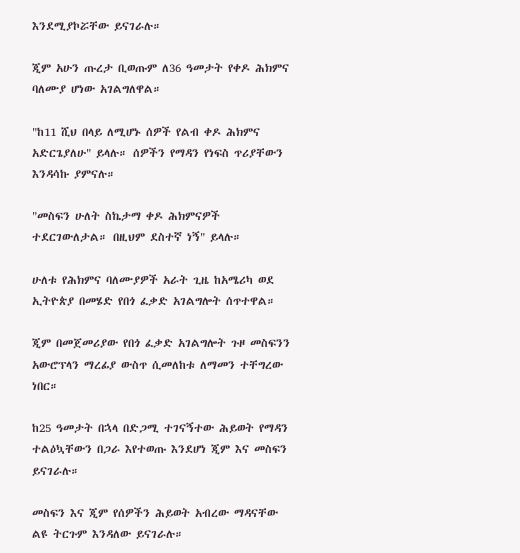እንደሚያኮሯቸው ይናገራሉ።

ጂም አሁን ጡረታ ቢወጡም ለ36 ዓመታት የቀዶ ሕክምና ባለሙያ ሆነው አገልግለዋል።

"ከ11 ሺህ በላይ ለሚሆኑ ሰዎች የልብ ቀዶ ሕክምና አድርጌያለሁ" ይላሉ። ሰዎችን የማዳን የነፍስ ጥሪያቸውን እንዳሳኩ ያምናሉ።

"መስፍን ሁለት ስኬታማ ቀዶ ሕክምናዎች ተደርገውለታል። በዚህም ደስተኛ ነኝ" ይላሉ።

ሁለቱ የሕክምና ባለሙያዎች አራት ጊዜ ከአሜሪካ ወደ ኢትዮጵያ በመሄድ የበጎ ፈቃድ አገልግሎት ሰጥተዋል።

ጂም በመጀመሪያው የበጎ ፈቃድ አገልግሎት ጉዞ መስፍንን አውሮፕላን ማረፊያ ውስጥ ሲመለከቱ ለማመን ተቸግረው ነበር።

ከ25 ዓመታት በኋላ በድጋሚ ተገናኝተው ሕይወት የማዳን ተልዕኳቸውን በጋራ እየተወጡ እንደሆነ ጂም እና መስፍን ይናገራሉ።

መስፍን እና ጂም የሰዎችን ሕይወት አብረው ማዳናቸው ልዩ ትርጉም እንዳለው ይናገራሉ።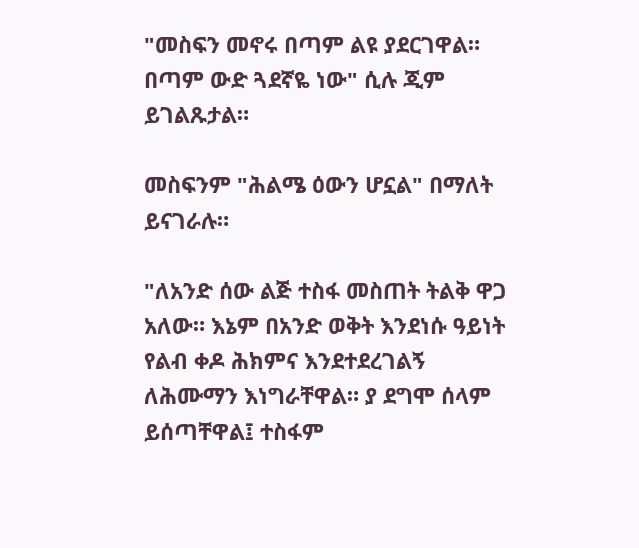"መስፍን መኖሩ በጣም ልዩ ያደርገዋል። በጣም ውድ ጓደኛዬ ነው" ሲሉ ጂም ይገልጹታል።

መስፍንም "ሕልሜ ዕውን ሆኗል" በማለት ይናገራሉ።

"ለአንድ ሰው ልጅ ተስፋ መስጠት ትልቅ ዋጋ አለው። እኔም በአንድ ወቅት እንደነሱ ዓይነት የልብ ቀዶ ሕክምና እንደተደረገልኝ ለሕሙማን እነግራቸዋል። ያ ደግሞ ሰላም ይሰጣቸዋል፤ ተስፋም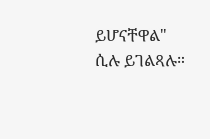ይሆናቸዋል" ሲሉ ይገልጻሉ።